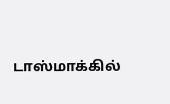டாஸ்மாக்கில்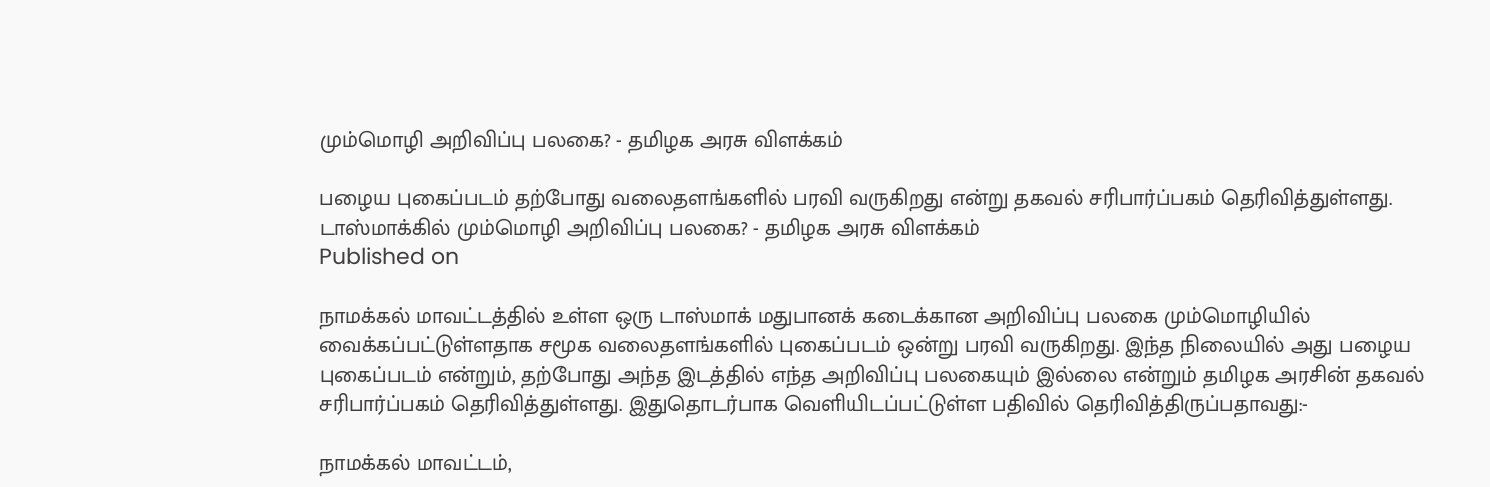மும்மொழி அறிவிப்பு பலகை? - தமிழக அரசு விளக்கம்

பழைய புகைப்படம் தற்போது வலைதளங்களில் பரவி வருகிறது என்று தகவல் சரிபார்ப்பகம் தெரிவித்துள்ளது.
டாஸ்மாக்கில் மும்மொழி அறிவிப்பு பலகை? - தமிழக அரசு விளக்கம்
Published on

நாமக்கல் மாவட்டத்தில் உள்ள ஒரு டாஸ்மாக் மதுபானக் கடைக்கான அறிவிப்பு பலகை மும்மொழியில் வைக்கப்பட்டுள்ளதாக சமூக வலைதளங்களில் புகைப்படம் ஒன்று பரவி வருகிறது. இந்த நிலையில் அது பழைய புகைப்படம் என்றும், தற்போது அந்த இடத்தில் எந்த அறிவிப்பு பலகையும் இல்லை என்றும் தமிழக அரசின் தகவல் சரிபார்ப்பகம் தெரிவித்துள்ளது. இதுதொடர்பாக வெளியிடப்பட்டுள்ள பதிவில் தெரிவித்திருப்பதாவது:-

நாமக்கல் மாவட்டம்,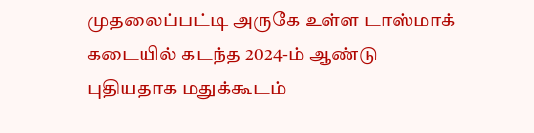முதலைப்பட்டி அருகே உள்ள டாஸ்மாக் கடையில் கடந்த 2024-ம் ஆண்டு புதியதாக மதுக்கூடம்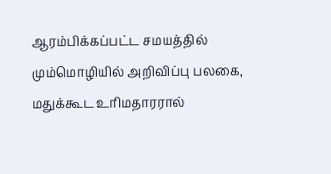ஆரம்பிக்கப்பட்ட சமயத்தில் மும்மொழியில் அறிவிப்பு பலகை, மதுக்கூட உரிமதாரரால்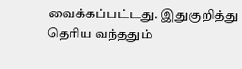வைக்கப்பட்டது. இதுகுறித்து தெரிய வந்ததும்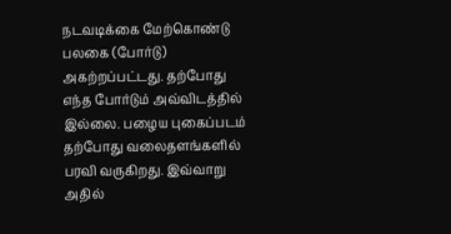நடவடிக்கை மேற்கொண்டு பலகை (போர்டு) அகற்றப்பட்டது. தற்போது எந்த போர்டும் அவ்விடத்தில் இல்லை. பழைய புகைப்படம் தற்போது வலைதளங்களில் பரவி வருகிறது. இவ்வாறு அதில்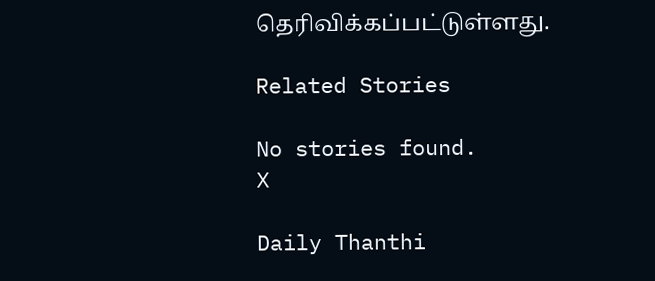தெரிவிக்கப்பட்டுள்ளது.

Related Stories

No stories found.
X

Daily Thanthi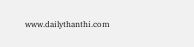www.dailythanthi.com